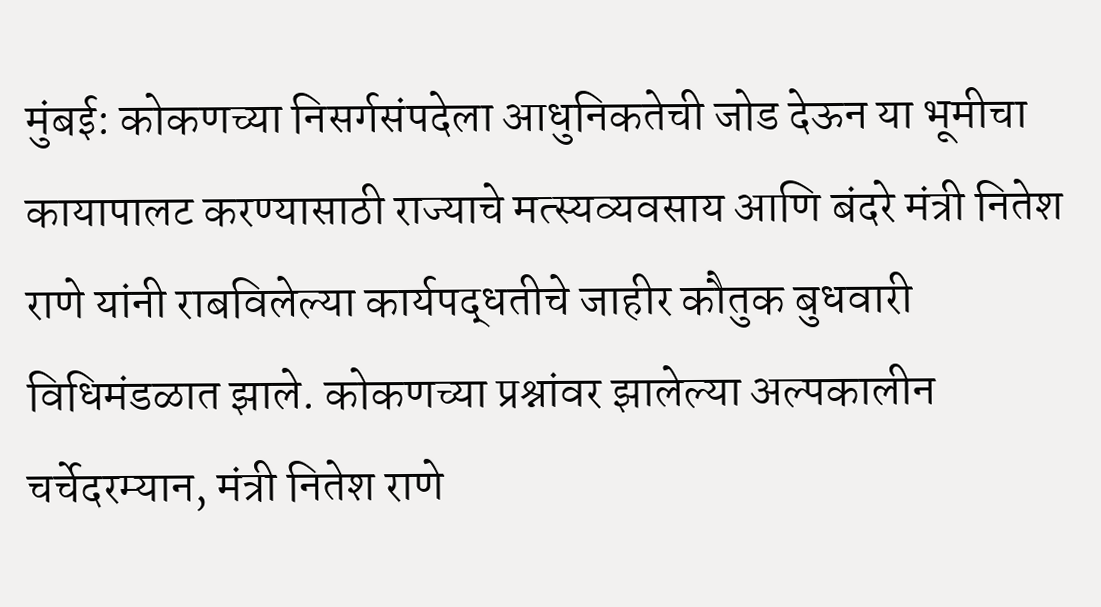मुंबई: कोकणच्या निसर्गसंपदेला आधुनिकतेची जोड देऊन या भूमीचा कायापालट करण्यासाठी राज्याचे मत्स्यव्यवसाय आणि बंदरे मंत्री नितेश राणे यांनी राबविलेल्या कार्यपद्धतीचे जाहीर कौतुक बुधवारी विधिमंडळात झाले. कोकणच्या प्रश्नांवर झालेल्या अल्पकालीन चर्चेदरम्यान, मंत्री नितेश राणे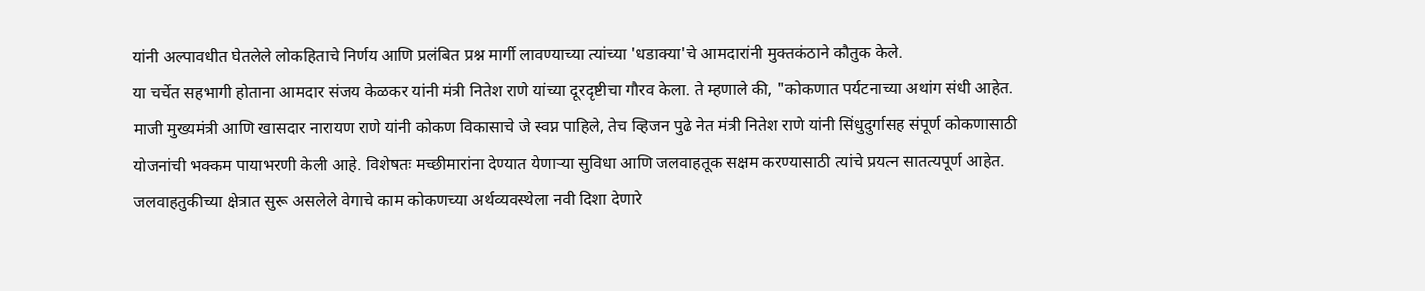यांनी अल्पावधीत घेतलेले लोकहिताचे निर्णय आणि प्रलंबित प्रश्न मार्गी लावण्याच्या त्यांच्या 'धडाक्या'चे आमदारांनी मुक्तकंठाने कौतुक केले.
या चर्चेत सहभागी होताना आमदार संजय केळकर यांनी मंत्री नितेश राणे यांच्या दूरदृष्टीचा गौरव केला. ते म्हणाले की, "कोकणात पर्यटनाच्या अथांग संधी आहेत. माजी मुख्यमंत्री आणि खासदार नारायण राणे यांनी कोकण विकासाचे जे स्वप्न पाहिले, तेच व्हिजन पुढे नेत मंत्री नितेश राणे यांनी सिंधुदुर्गासह संपूर्ण कोकणासाठी योजनांची भक्कम पायाभरणी केली आहे. विशेषतः मच्छीमारांना देण्यात येणाऱ्या सुविधा आणि जलवाहतूक सक्षम करण्यासाठी त्यांचे प्रयत्न सातत्यपूर्ण आहेत. जलवाहतुकीच्या क्षेत्रात सुरू असलेले वेगाचे काम कोकणच्या अर्थव्यवस्थेला नवी दिशा देणारे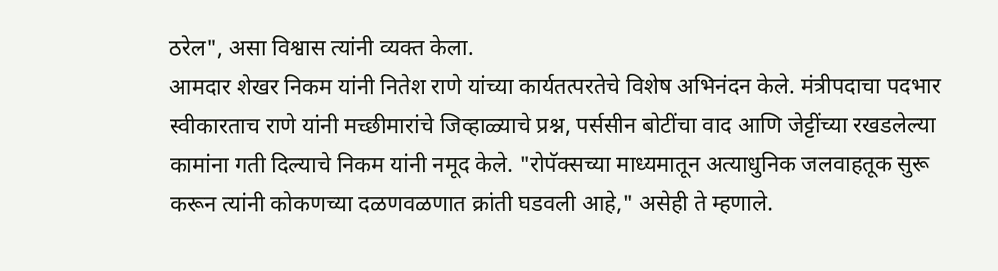ठरेल", असा विश्वास त्यांनी व्यक्त केला.
आमदार शेखर निकम यांनी नितेश राणे यांच्या कार्यतत्परतेचे विशेष अभिनंदन केले. मंत्रीपदाचा पदभार स्वीकारताच राणे यांनी मच्छीमारांचे जिव्हाळ्याचे प्रश्न, पर्ससीन बोटींचा वाद आणि जेट्टींच्या रखडलेल्या कामांना गती दिल्याचे निकम यांनी नमूद केले. "रोपॅक्सच्या माध्यमातून अत्याधुनिक जलवाहतूक सुरू करून त्यांनी कोकणच्या दळणवळणात क्रांती घडवली आहे," असेही ते म्हणाले.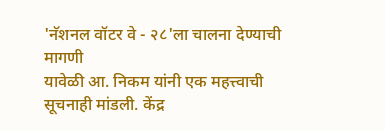'नॅशनल वॉटर वे - २८'ला चालना देण्याची मागणी
यावेळी आ. निकम यांनी एक महत्त्वाची सूचनाही मांडली. केंद्र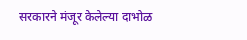सरकारने मंजूर केलेल्या दाभोळ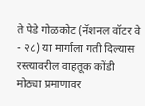ते पेडे गोळकोट (नॅशनल वॉटर वे - २८) या मार्गाला गती दिल्यास रस्त्यावरील वाहतूक कोंडी मोठ्या प्रमाणावर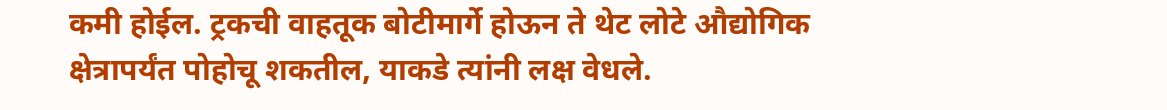कमी होईल. ट्रकची वाहतूक बोटीमार्गे होऊन ते थेट लोटे औद्योगिक क्षेत्रापर्यंत पोहोचू शकतील, याकडे त्यांनी लक्ष वेधले.